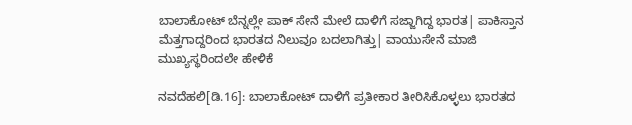ಬಾಲಾಕೋಟ್‌ ಬೆನ್ನಲ್ಲೇ ಪಾಕ್‌ ಸೇನೆ ಮೇಲೆ ದಾಳಿಗೆ ಸಜ್ಜಾಗಿದ್ದ ಭಾರತ| ಪಾಕಿಸ್ತಾನ ಮೆತ್ತಗಾದ್ದರಿಂದ ಭಾರತದ ನಿಲುವೂ ಬದಲಾಗಿತ್ತು| ವಾಯುಸೇನೆ ಮಾಜಿ ಮುಖ್ಯಸ್ಥರಿಂದಲೇ ಹೇಳಿಕೆ

ನವದೆಹಲಿ[ಡಿ.16]: ಬಾಲಾಕೋಟ್‌ ದಾಳಿಗೆ ಪ್ರತೀಕಾರ ತೀರಿಸಿಕೊಳ್ಳಲು ಭಾರತದ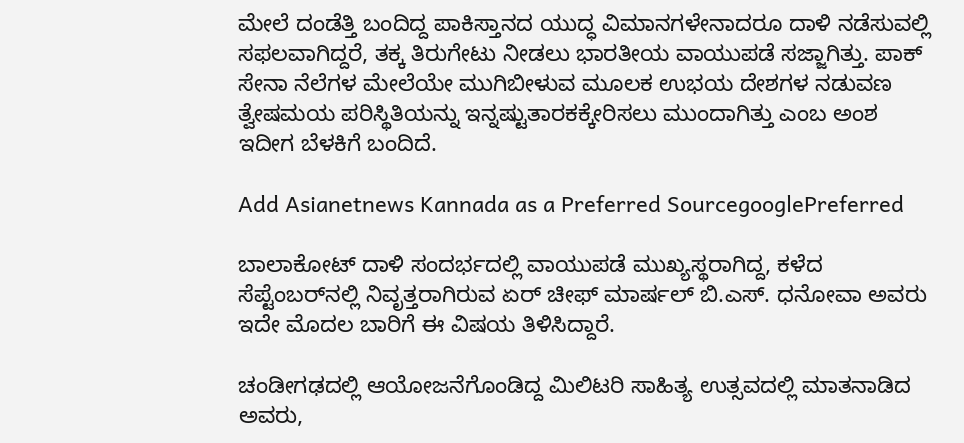ಮೇಲೆ ದಂಡೆತ್ತಿ ಬಂದಿದ್ದ ಪಾಕಿಸ್ತಾನದ ಯುದ್ಧ ವಿಮಾನಗಳೇನಾದರೂ ದಾಳಿ ನಡೆಸುವಲ್ಲಿ ಸಫಲವಾಗಿದ್ದರೆ, ತಕ್ಕ ತಿರುಗೇಟು ನೀಡಲು ಭಾರತೀಯ ವಾಯುಪಡೆ ಸಜ್ಜಾಗಿತ್ತು. ಪಾಕ್‌ ಸೇನಾ ನೆಲೆಗಳ ಮೇಲೆಯೇ ಮುಗಿಬೀಳುವ ಮೂಲಕ ಉಭಯ ದೇಶಗಳ ನಡುವಣ ತ್ವೇಷಮಯ ಪರಿಸ್ಥಿತಿಯನ್ನು ಇನ್ನಷ್ಟುತಾರಕಕ್ಕೇರಿಸಲು ಮುಂದಾಗಿತ್ತು ಎಂಬ ಅಂಶ ಇದೀಗ ಬೆಳಕಿಗೆ ಬಂದಿದೆ.

Add Asianetnews Kannada as a Preferred SourcegooglePreferred

ಬಾಲಾಕೋಟ್‌ ದಾಳಿ ಸಂದರ್ಭದಲ್ಲಿ ವಾಯುಪಡೆ ಮುಖ್ಯಸ್ಥರಾಗಿದ್ದ, ಕಳೆದ ಸೆಪ್ಟೆಂಬರ್‌ನಲ್ಲಿ ನಿವೃತ್ತರಾಗಿರುವ ಏರ್‌ ಚೀಫ್‌ ಮಾರ್ಷಲ್‌ ಬಿ.ಎಸ್‌. ಧನೋವಾ ಅವರು ಇದೇ ಮೊದಲ ಬಾರಿಗೆ ಈ ವಿಷಯ ತಿಳಿಸಿದ್ದಾರೆ.

ಚಂಡೀಗಢದಲ್ಲಿ ಆಯೋಜನೆಗೊಂಡಿದ್ದ ಮಿಲಿಟರಿ ಸಾಹಿತ್ಯ ಉತ್ಸವದಲ್ಲಿ ಮಾತನಾಡಿದ ಅವರು,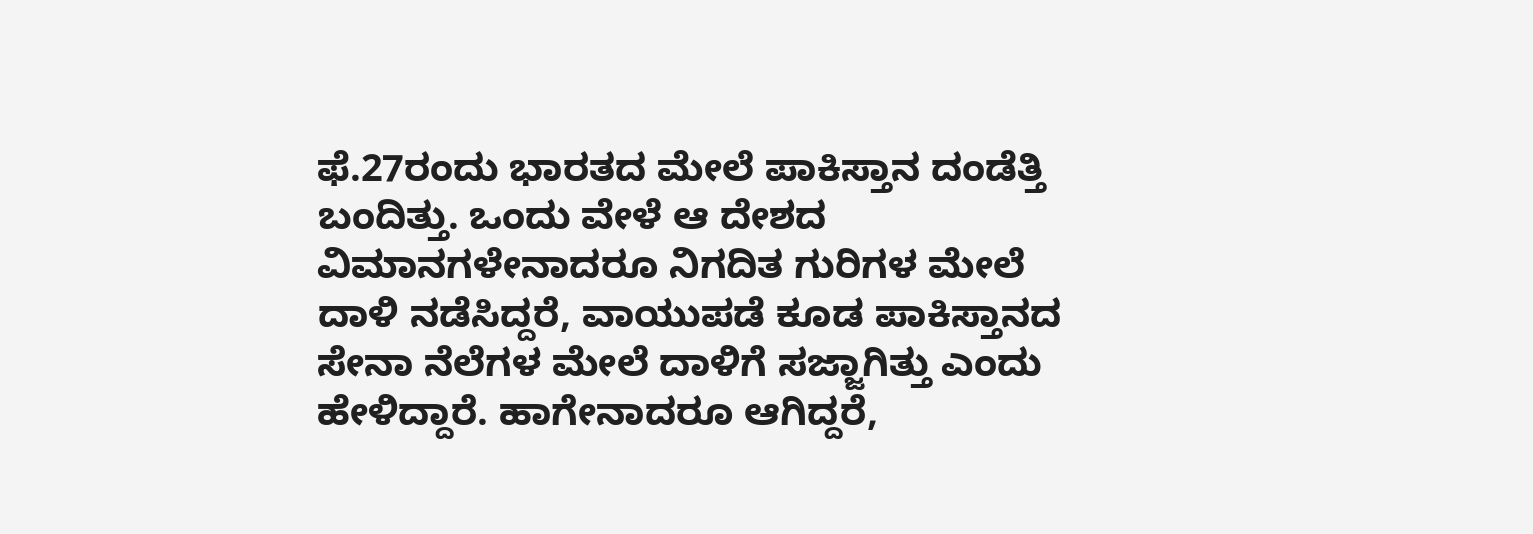ಫೆ.27ರಂದು ಭಾರತದ ಮೇಲೆ ಪಾಕಿಸ್ತಾನ ದಂಡೆತ್ತಿ ಬಂದಿತ್ತು. ಒಂದು ವೇಳೆ ಆ ದೇಶದ ವಿಮಾನಗಳೇನಾದರೂ ನಿಗದಿತ ಗುರಿಗಳ ಮೇಲೆ ದಾಳಿ ನಡೆಸಿದ್ದರೆ, ವಾಯುಪಡೆ ಕೂಡ ಪಾಕಿಸ್ತಾನದ ಸೇನಾ ನೆಲೆಗಳ ಮೇಲೆ ದಾಳಿಗೆ ಸಜ್ಜಾಗಿತ್ತು ಎಂದು ಹೇಳಿದ್ದಾರೆ. ಹಾಗೇನಾದರೂ ಆಗಿದ್ದರೆ,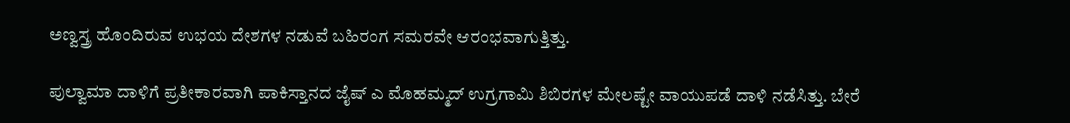ಅಣ್ವಸ್ತ್ರ ಹೊಂದಿರುವ ಉಭಯ ದೇಶಗಳ ನಡುವೆ ಬಹಿರಂಗ ಸಮರವೇ ಆರಂಭವಾಗುತ್ತಿತ್ತು.

ಪುಲ್ವಾಮಾ ದಾಳಿಗೆ ಪ್ರತೀಕಾರವಾಗಿ ಪಾಕಿಸ್ತಾನದ ಜೈಷ್‌ ಎ ಮೊಹಮ್ಮದ್‌ ಉಗ್ರಗಾಮಿ ಶಿಬಿರಗಳ ಮೇಲಷ್ಟೇ ವಾಯುಪಡೆ ದಾಳಿ ನಡೆಸಿತ್ತು. ಬೇರೆ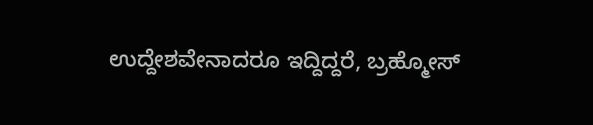ಉದ್ದೇಶವೇನಾದರೂ ಇದ್ದಿದ್ದರೆ, ಬ್ರಹ್ಮೋಸ್‌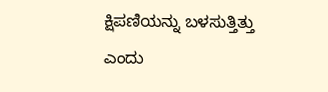ಕ್ಷಿಪಣಿಯನ್ನು ಬಳಸುತ್ತಿತ್ತು ಎಂದು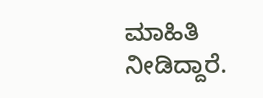ಮಾಹಿತಿ ನೀಡಿದ್ದಾರೆ.